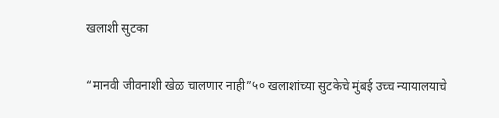खलाशी सुटका

“मानवी जीवनाशी खेळ चालणार नाही”५० खलाशांच्या सुटकेचे मुंबई उच्च न्यायालयाचे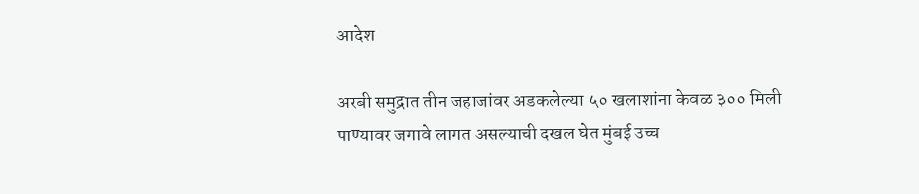आदेश

अरबी समुद्रात तीन जहाजांवर अडकलेल्या ५० खलाशांना केवळ ३०० मिली पाण्यावर जगावे लागत असल्याची दखल घेत मुंबई उच्च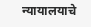न्यायालयाचे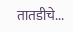तातडीचे...